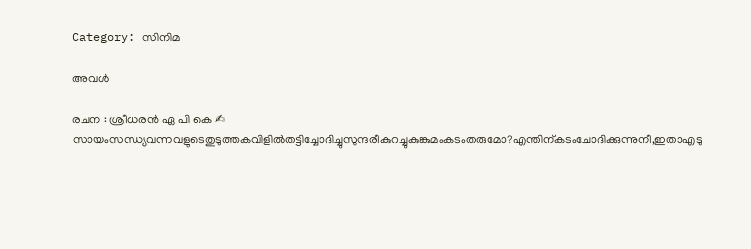Category: സിനിമ

അവള്‍

രചന : ശ്രീധരൻ ഏ പി കെ ✍ സായംസന്ധ്യവന്നവളുടെതുടുത്തകവിളില്‍തട്ടിച്ചോദിച്ചുസുന്ദരീകുറച്ചുകുങ്കുമംകടംതരുമോ?എന്തിന്കടംചോദിക്കുന്നുനീ,ഇതാഎടു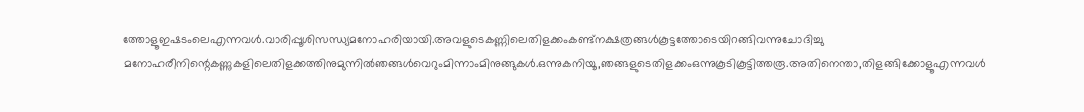ത്തോളൂഇഷടംലെഎന്നവള്‍.വാരിപ്പൂശിസന്ധ്യമനോഹരിയായി.അവളുടെകണ്ണിലെതിളക്കംകണ്ട്നക്ഷത്രങ്ങള്‍കൂട്ടത്തോടെയിറങ്ങിവന്നുചോദിച്ചു മനോഹരീനിന്റെകണ്ണുകളിലെതിളക്കത്തിനുമുന്നില്‍ഞങ്ങള്‍വെറുംമിന്നാംമിനുങ്ങുകള്‍.ഒന്നുകനിയൂ,ഞങ്ങളുടെതിളക്കംഒന്നുകൂടികൂട്ടിത്തരൂ.അതിനെന്താ,തിളങ്ങിക്കോളൂഎന്നവള്‍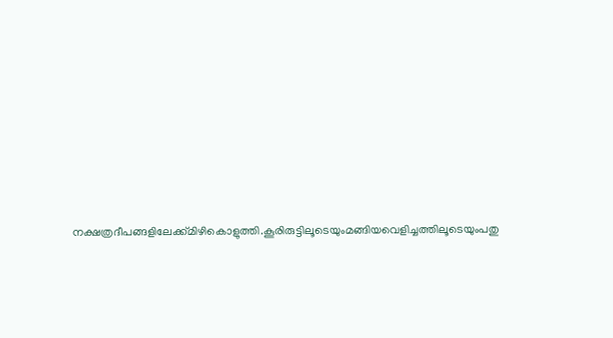നക്ഷത്രദീപങ്ങളിലേക്ക്മിഴികൊളുത്തി.കൂരിരുട്ടിലൂടെയുംമങ്ങിയവെളിച്ചത്തിലൂടെയുംപതു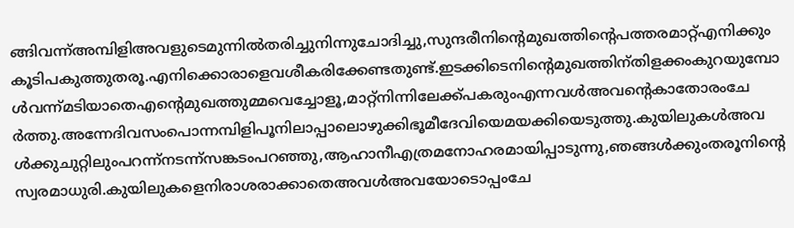ങ്ങിവന്ന്അമ്പിളിഅവളുടെമുന്നില്‍തരിച്ചുനിന്നുചോദിച്ചു,സുന്ദരീനിന്റെമുഖത്തിന്റെപത്തരമാറ്റ്എനിക്കുംകൂടിപകുത്തുതരൂ.എനിക്കൊരാളെവശീകരിക്കേണ്ടതുണ്ട്.ഇടക്കിടെനിന്റെമുഖത്തിന്‌തിളക്കംകുറയുമ്പോള്‍വന്ന്മടിയാതെഎന്റെമുഖത്തുമ്മവെച്ചോളൂ,മാറ്റ്നിന്നിലേക്ക്പകരുംഎന്നവള്‍അവന്റെകാതോരംചേര്‍ത്തു.അന്നേദിവസംപൊന്നമ്പിളിപൂനിലാപ്പാലൊഴുക്കിഭൂമീദേവിയെമയക്കിയെടുത്തു.കുയിലുകള്‍അവള്‍ക്കുചുറ്റിലുംപറന്ന്നടന്ന്സങ്കടംപറഞ്ഞു,ആഹാനീഎത്രമനോഹരമായിപ്പാടുന്നു,ഞങ്ങള്‍ക്കുംതരൂനിന്റെസ്വരമാധുരി.കുയിലുകളെനിരാശരാക്കാതെഅവള്‍അവയോടൊപ്പംചേ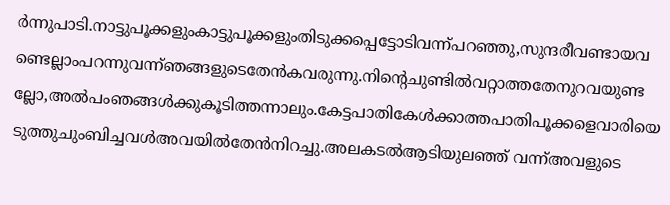ര്‍ന്നുപാടി.നാട്ടുപൂക്കളുംകാട്ടുപൂക്കളുംതിടുക്കപ്പെട്ടോടിവന്ന്പറഞ്ഞു,സുന്ദരീവണ്ടായവണ്ടെല്ലാംപറന്നുവന്ന്ഞങ്ങളുടെതേന്‍കവരുന്നു.നിന്റെചുണ്ടില്‍വറ്റാത്തതേനുറവയുണ്ടല്ലോ,അല്‍പംഞങ്ങള്‍ക്കുകൂടിത്തന്നാലും.കേട്ടപാതികേള്‍ക്കാത്തപാതിപൂക്കളെവാരിയെടുത്തുചുംബിച്ചവള്‍അവയില്‍തേന്‍നിറച്ചു.അലകടല്‍ആടിയുലഞ്ഞ് വന്ന്അവളുടെ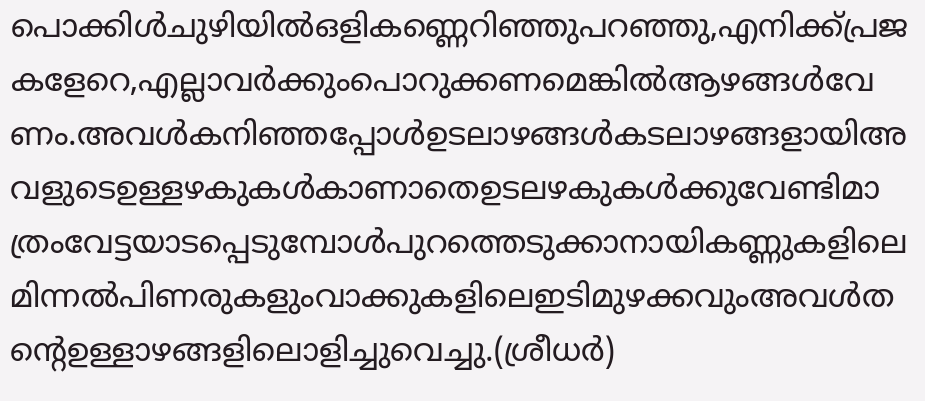പൊക്കിള്‍ചുഴിയില്‍ഒളികണ്ണെറിഞ്ഞുപറഞ്ഞു,എനിക്ക്പ്രജകളേറെ,എല്ലാവര്‍ക്കുംപൊറുക്കണമെങ്കില്‍ആഴങ്ങള്‍വേണം.അവള്‍കനിഞ്ഞപ്പോള്‍ഉടലാഴങ്ങള്‍കടലാഴങ്ങളായിഅവളുടെഉള്ളഴകുകള്‍കാണാതെഉടലഴകുകള്‍ക്കുവേണ്ടിമാത്രംവേട്ടയാടപ്പെടുമ്പോള്‍പുറത്തെടുക്കാനായികണ്ണുകളിലെമിന്നല്‍പിണരുകളുംവാക്കുകളിലെഇടിമുഴക്കവുംഅവള്‍തന്റെഉള്ളാഴങ്ങളിലൊളിച്ചുവെച്ചു.(ശ്രീധര്‍)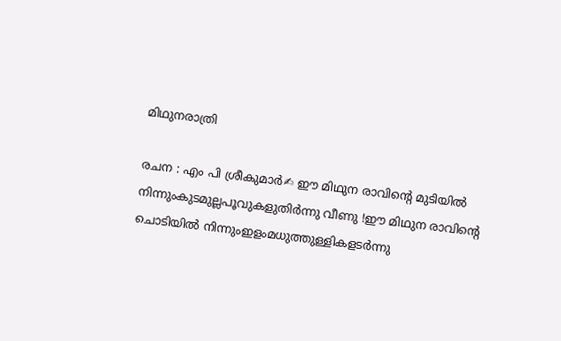മിഥുനരാത്രി

രചന : എം പി ശ്രീകുമാർ✍ ഈ മിഥുന രാവിന്റെ മുടിയിൽ നിന്നുംകുടമുല്ലപൂവുകളുതിർന്നു വീണു !ഈ മിഥുന രാവിന്റെ ചൊടിയിൽ നിന്നുംഇളംമധുത്തുള്ളികളടർന്നു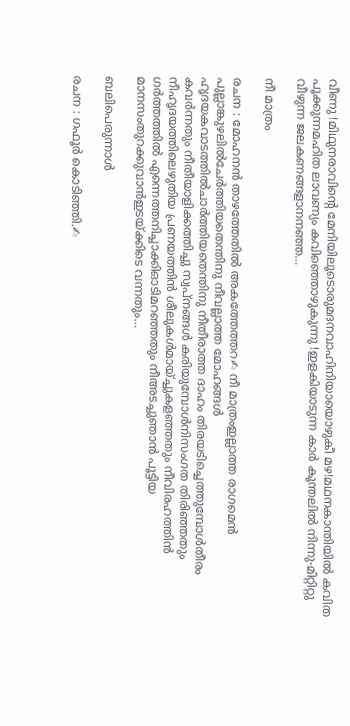വീണു !മിഥുനരാവിന്റെ മേനിയിലൂടൊരുമദനവാഹിനിയായൊഴുകീ മഴ!മഥനകാന്തിയിൽ കവിത പൂക്കുന്നമഹിത ലാവണ്യം കവിഞ്ഞൊഴുകുന്നു !ഇളകിയാടുന്ന കാർ കൂന്തലിൽ നിന്നു-മിറ്റിറ്റു വീഴുന്ന ജലകണങ്ങളാനനഞ്ഞ…

നീ മാത്രം

രചന : മോഹനൻ താഴത്തേതിൽ അകത്തേത്തറ✍ നീ മാത്രംഇല്ലാത്ത രാഗമെൻ പുല്ലാങ്കുഴലിൽചേർത്തിയതെന്തിനു നീവല്ലാത്ത മോഹങ്ങൾ ഹൃദയകവാടത്തിൽചാർത്തിയതെന്തിനു നീതീരാത്ത ദാഹം തിരയടിച്ചെത്തുമ്പോൾതീരം കവർന്നതും നീതീയാളിക്കത്തിച്ചു സ്വപ്നങ്ങൾ കരിയുമ്പോൾനിസംഗത തിരിഞ്ഞതും നീഹൃദയത്തിലെഴുതിയ പ്രണയത്തിൻ ശീലുകൾമായ്ച്ചുകളഞ്ഞതും നീവിരഹത്തിൻ ഗർത്തത്തിൽ എന്നെത്തനിച്ചാക്കിഓടിമറഞ്ഞതും നീഅടച്ചുഞാൻ പൂട്ടിയ മാനസംതുറക്കുവാൻഇടയ്ക്കിടെ വന്നതും…

ബലിപെരുന്നാൾ

രചന : ഗഫൂർ കൊടിഞ്ഞി.✍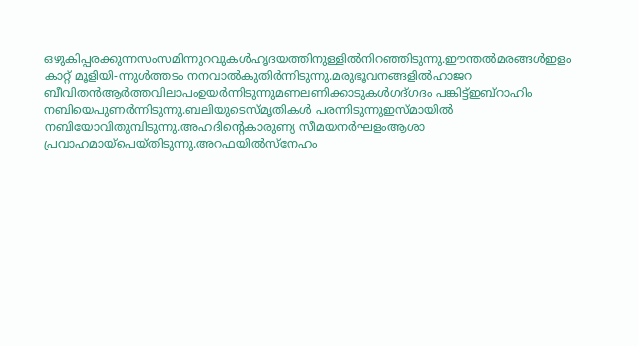ഒഴുകിപ്പരക്കുന്നസംസമിന്നുറവുകൾഹൃദയത്തിനുള്ളിൽനിറഞ്ഞിടുന്നു.ഈന്തൽമരങ്ങൾഇളം കാറ്റ് മൂളിയി-ന്നുൾത്തടം നനവാൽകുതിർന്നിടുന്നു.മരുഭൂവനങ്ങളിൽഹാജറ ബീവിതൻആർത്തവിലാപംഉയർന്നിടുന്നുമണലണിക്കാടുകൾഗദ്ഗദം പങ്കിട്ട്ഇബ്റാഹിം നബിയെപുണർന്നിടുന്നു.ബലിയുടെസ്‌മൃതികൾ പരന്നിടുന്നുഇസ്മായിൽ നബിയോവിതുമ്പിടുന്നു.അഹദിൻ്റെകാരുണ്യ സീമയനർഘളംആശാ പ്രവാഹമായ്പെയ്തിടുന്നു.അറഫയിൽസ്നേഹം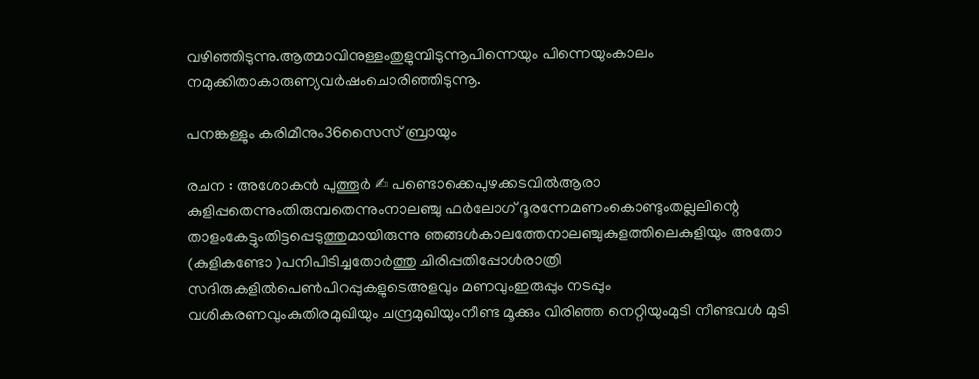വഴിഞ്ഞിടുന്നു.ആത്മാവിനുള്ളംതുളുമ്പിടുന്നൂപിന്നെയും പിന്നെയുംകാലം നമുക്കിതാകാരുണ്യവർഷംചൊരിഞ്ഞിടുന്നൂ.

പനങ്കള്ളും കരിമീനും36സൈസ് ബ്രായും

രചന : അശോകൻ പുത്തൂർ ✍ പണ്ടൊക്കെപുഴക്കടവിൽആരാ കുളിപ്പതെന്നുംതിരുമ്പതെന്നുംനാലഞ്ചു ഫർലോഗ് ദൂരന്നേമണംകൊണ്ടുംതല്ലലിന്റെ താളംകേട്ടുംതിട്ടപ്പെടുത്തുമായിരുന്നു ഞങ്ങൾകാലത്തേനാലഞ്ചുകുളത്തിലെകുളിയും അതോ (കുളികണ്ടോ )പനിപിടിച്ചതോർത്തു ചിരിപ്പതിപ്പോൾരാത്രി സദിരുകളിൽപെൺപിറപ്പുകളുടെഅളവും മണവുംഇരുപ്പും നടപ്പും വശികരണവുംകുതിരമുഖിയും ചന്ദ്രമുഖിയുംനീണ്ട മൂക്കും വിരിഞ്ഞ നെറ്റിയുംമുടി നീണ്ടവൾ മുടി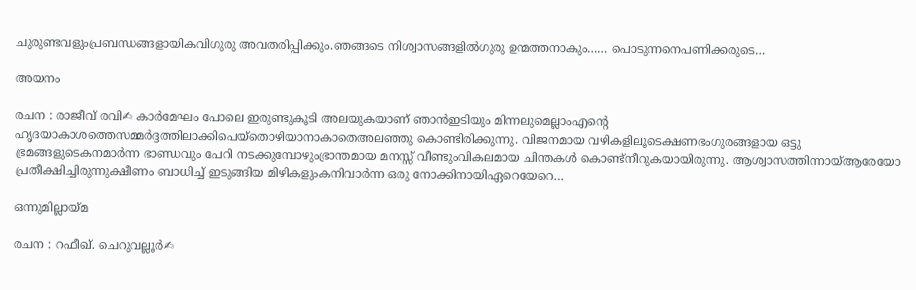ചുരുണ്ടവളുംപ്രബന്ധങ്ങളായികവിഗുരു അവതരിപ്പിക്കും.ഞങ്ങടെ നിശ്വാസങ്ങളിൽഗുരു ഉന്മത്തനാകും…… പൊടുന്നനെപണിക്കരുടെ…

അയനം

രചന : രാജീവ്‌ രവി✍ കാർമേഘം പോലെ ഇരുണ്ടുകൂടി അലയുകയാണ് ഞാൻഇടിയും മിന്നലുമെല്ലാംഎന്റെ ഹൃദയാകാശത്തെസമ്മർദ്ദത്തിലാക്കിപെയ്തൊഴിയാനാകാതെഅലഞ്ഞു കൊണ്ടിരിക്കുന്നു. വിജനമായ വഴികളിലൂടെക്ഷണഭംഗുരങ്ങളായ ഒട്ടു ഭ്രമങ്ങളുടെകനമാർന്ന ഭാണ്ഡവും പേറി നടക്കുമ്പോഴുംഭ്രാന്തമായ മനസ്സ് വീണ്ടുംവികലമായ ചിന്തകൾ കൊണ്ട്നീറുകയായിരുന്നു. ആശ്വാസത്തിന്നായ്ആരേയോ പ്രതീക്ഷിച്ചിരുന്നുക്ഷീണം ബാധിച്ച് ഇടുങ്ങിയ മിഴികളുംകനിവാർന്ന ഒരു നോക്കിനായിഏറെയേറെ…

ഒന്നുമില്ലായ്മ

രചന : റഫീഖ്. ചെറുവല്ലൂർ✍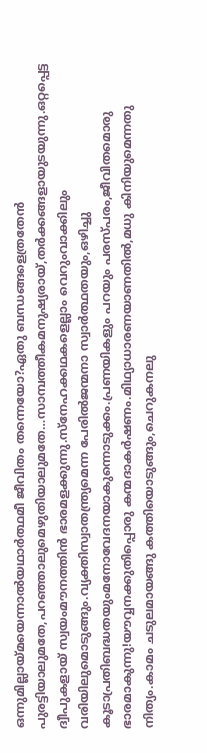ഒന്നുമില്ലായ്മയെന്നാൽയഥാർത്ഥമീ ജീവിതം തന്നെയോ?ഏതു ബന്ധങ്ങളെത്രതേൻ പുരട്ടിയാലുമതേ,പറഞ്ഞാലുമെഴുതിയാലുമതേ…സാമ്പത്തീകമനുഷ്യരായ്,തർക്കങ്ങളായുടയുന്നു.ഒറ്റപ്പെട്ട ദ്വീപുകളായ് സ്വയംമൗനത്തിൻ ഭാരമളക്കുന്നു.സ്നേഹക്കഥകളെല്ലാം വെറുംവാക്കിലും വരിയിലുമൊടുങ്ങും.വ്യക്തിസ്വാതന്ത്ര്യമെന്ന പേരിൽജന്മനാ സ്വാർത്ഥതയും,ഒഴിച്ചു കൂടാപ്രതിബദ്ധതയുംമനോവേദനയാകുന്നൊടുക്കം.പ്രണയികളും പറയും പരസ്പരം,ജീവിതമൊരു ഭാരമാകുന്നു!യൗവ്വനക്കുതിപ്പൊരു കന്മദാകർഷണം.മിഥ്യാധാരണയാണതിൽ,മധു കിനിയുമെന്നതു നിത്യം.കാമം ചടുലമായങ്ങു കത്തിയൊടുങ്ങും,ചെറുകനലു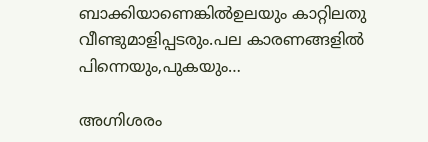ബാക്കിയാണെങ്കിൽഉലയും കാറ്റിലതു വീണ്ടുമാളിപ്പടരും.പല കാരണങ്ങളിൽ പിന്നെയും,പുകയും…

അഗ്നിശരം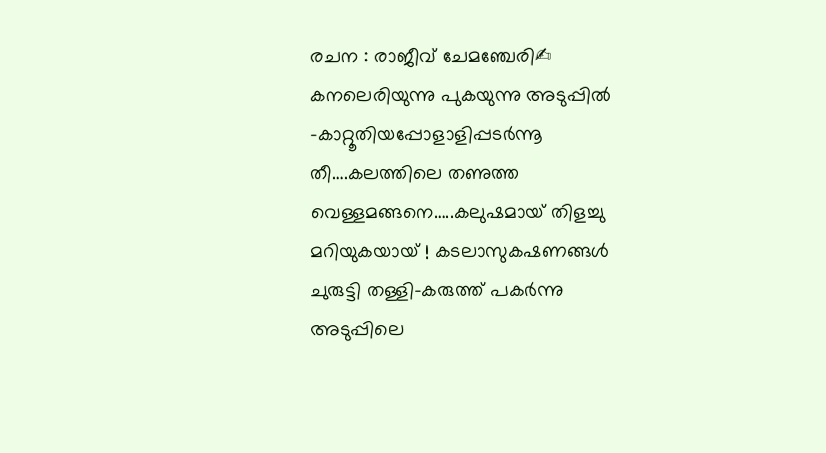രചന : രാജീവ് ചേമഞ്ചേരി✍ കനലെരിയുന്നു പുകയുന്നു അടുപ്പിൽ –കാറ്റൂതിയപ്പോളാളിപ്പടർന്നൂ തീ….കലത്തിലെ തണുത്ത വെള്ളമങ്ങനെ…..കലുഷമായ് തിളച്ചു മറിയുകയായ് ! കടലാസുകഷണങ്ങൾ ചുരുട്ടി തള്ളി-കരുത്ത് പകർന്നു അടുപ്പിലെ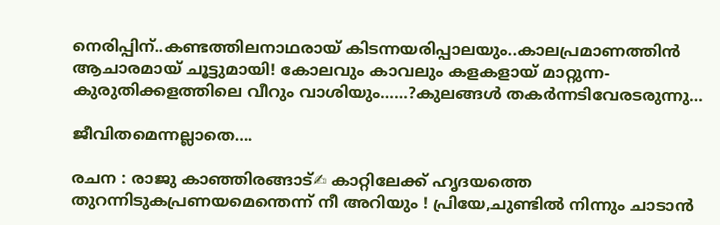നെരിപ്പിന്..കണ്ടത്തിലനാഥരായ് കിടന്നയരിപ്പാലയും..കാലപ്രമാണത്തിൻ ആചാരമായ് ചൂട്ടുമായി! കോലവും കാവലും കളകളായ് മാറ്റുന്ന-കുരുതിക്കളത്തിലെ വീറും വാശിയും……?കുലങ്ങൾ തകർന്നടിവേരടരുന്നു…

ജീവിതമെന്നല്ലാതെ….

രചന : രാജു കാഞ്ഞിരങ്ങാട്✍ കാറ്റിലേക്ക് ഹൃദയത്തെ തുറന്നിടുകപ്രണയമെന്തെന്ന് നീ അറിയും ! പ്രിയേ,ചുണ്ടിൽ നിന്നും ചാടാൻ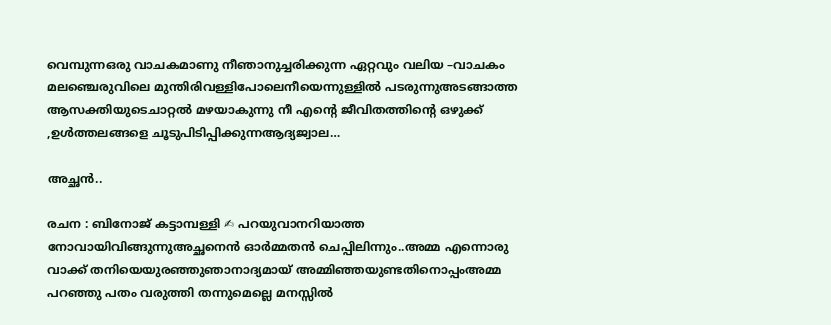വെമ്പുന്നഒരു വാചകമാണു നീഞാനുച്ചരിക്കുന്ന ഏറ്റവും വലിയ –വാചകം മലഞ്ചെരുവിലെ മുന്തിരിവള്ളിപോലെനീയെന്നുള്ളിൽ പടരുന്നുഅടങ്ങാത്ത ആസക്തിയുടെചാറ്റൽ മഴയാകുന്നു നീ എൻ്റെ ജീവിതത്തിൻ്റെ ഒഴുക്ക് ,ഉൾത്തലങ്ങളെ ചൂടുപിടിപ്പിക്കുന്നആദ്യജ്വാല…

അച്ഛൻ..

രചന : ബിനോജ് കട്ടാമ്പള്ളി ✍ പറയുവാനറിയാത്ത നോവായിവിങ്ങുന്നുഅച്ഛനെൻ ഓർമ്മതൻ ചെപ്പിലിന്നും..അമ്മ എന്നൊരു വാക്ക് തനിയെയുരഞ്ഞുഞാനാദ്യമായ് അമ്മിഞ്ഞയുണ്ടതിനൊപ്പംഅമ്മ പറഞ്ഞു പതം വരുത്തി തന്നുമെല്ലെ മനസ്സിൽ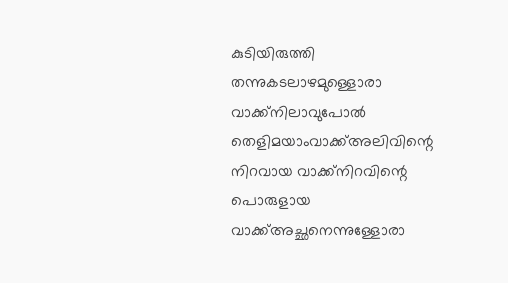കുടിയിരുത്തി തന്നുകടലാഴമുള്ളൊരാ വാക്ക്നിലാവുപോൽ തെളിമയാംവാക്ക്അലിവിന്റെ നിറവായ വാക്ക്നിറവിന്റെ പൊരുളായ വാക്ക്അച്ഛനെന്നുള്ളോരാ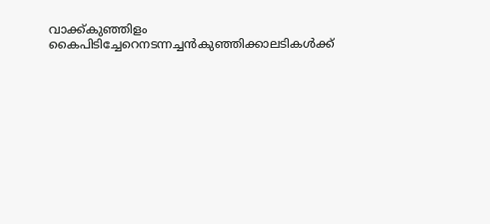വാക്ക്കുഞ്ഞിളം കൈപിടിച്ചേറെനടന്നച്ചൻകുഞ്ഞിക്കാലടികൾക്ക്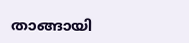താങ്ങായി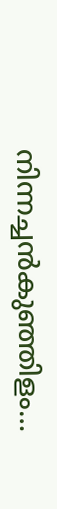നിന്നച്ചൻകുഞ്ഞിളം…